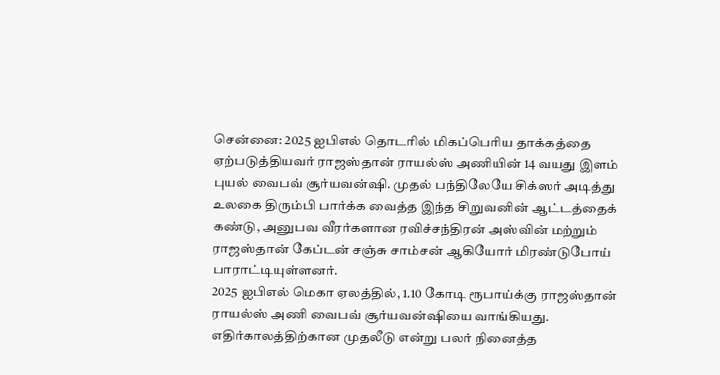சென்னை: 2025 ஐபிஎல் தொடரில் மிகப்பெரிய தாக்கத்தை ஏற்படுத்தியவர் ராஜஸ்தான் ராயல்ஸ் அணியின் 14 வயது இளம் புயல் வைபவ் சூர்யவன்ஷி. முதல் பந்திலேயே சிக்ஸர் அடித்து உலகை திரும்பி பார்க்க வைத்த இந்த சிறுவனின் ஆட்டத்தைக் கண்டு, அனுபவ வீரர்களான ரவிச்சந்திரன் அஸ்வின் மற்றும் ராஜஸ்தான் கேப்டன் சஞ்சு சாம்சன் ஆகியோர் மிரண்டுபோய் பாராட்டியுள்ளனர்.
2025 ஐபிஎல் மெகா ஏலத்தில், 1.10 கோடி ரூபாய்க்கு ராஜஸ்தான் ராயல்ஸ் அணி வைபவ் சூர்யவன்ஷியை வாங்கியது. எதிர்காலத்திற்கான முதலீடு என்று பலர் நினைத்த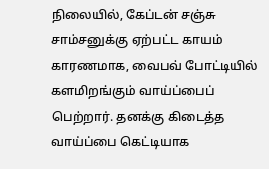நிலையில், கேப்டன் சஞ்சு சாம்சனுக்கு ஏற்பட்ட காயம் காரணமாக, வைபவ் போட்டியில் களமிறங்கும் வாய்ப்பைப் பெற்றார். தனக்கு கிடைத்த வாய்ப்பை கெட்டியாக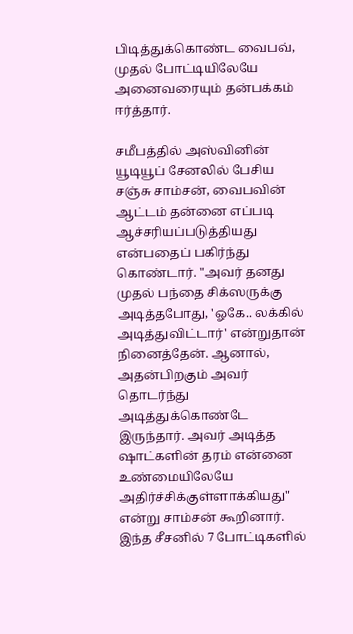பிடித்துக்கொண்ட வைபவ், முதல் போட்டியிலேயே அனைவரையும் தன்பக்கம் ஈர்த்தார்.

சமீபத்தில் அஸ்வினின் யூடியூப் சேனலில் பேசிய சஞ்சு சாம்சன், வைபவின் ஆட்டம் தன்னை எப்படி ஆச்சரியப்படுத்தியது என்பதைப் பகிர்ந்து கொண்டார். "அவர் தனது முதல் பந்தை சிக்ஸருக்கு அடித்தபோது, 'ஓகே.. லக்கில் அடித்துவிட்டார்' என்றுதான் நினைத்தேன். ஆனால், அதன்பிறகும் அவர் தொடர்ந்து அடித்துக்கொண்டே இருந்தார். அவர் அடித்த ஷாட்களின் தரம் என்னை உண்மையிலேயே அதிர்ச்சிக்குள்ளாக்கியது" என்று சாம்சன் கூறினார்.
இந்த சீசனில் 7 போட்டிகளில்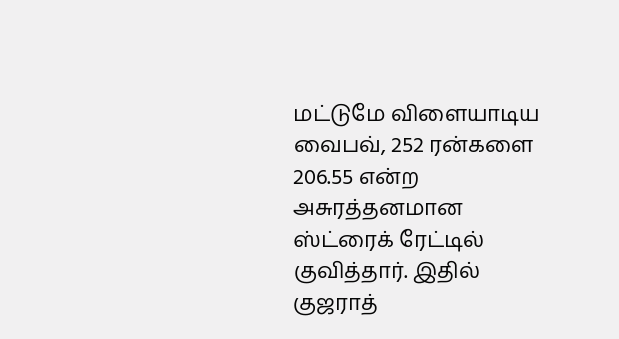மட்டுமே விளையாடிய வைபவ், 252 ரன்களை 206.55 என்ற அசுரத்தனமான ஸ்ட்ரைக் ரேட்டில் குவித்தார். இதில் குஜராத்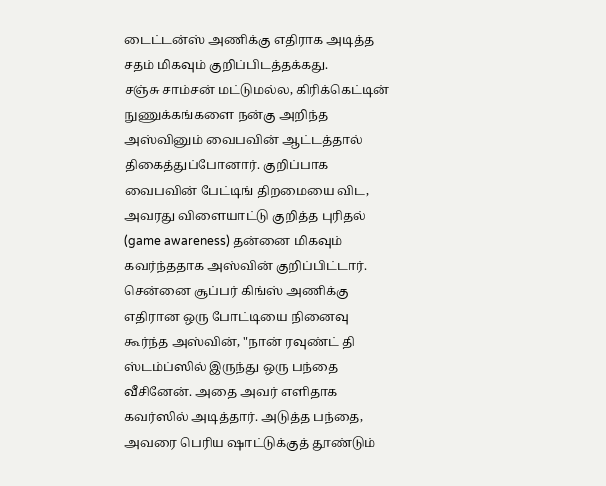டைட்டன்ஸ் அணிக்கு எதிராக அடித்த சதம் மிகவும் குறிப்பிடத்தக்கது.
சஞ்சு சாம்சன் மட்டுமல்ல, கிரிக்கெட்டின் நுணுக்கங்களை நன்கு அறிந்த அஸ்வினும் வைபவின் ஆட்டத்தால் திகைத்துப்போனார். குறிப்பாக வைபவின் பேட்டிங் திறமையை விட, அவரது விளையாட்டு குறித்த புரிதல் (game awareness) தன்னை மிகவும் கவர்ந்ததாக அஸ்வின் குறிப்பிட்டார்.
சென்னை சூப்பர் கிங்ஸ் அணிக்கு எதிரான ஒரு போட்டியை நினைவு கூர்ந்த அஸ்வின், "நான் ரவுண்ட் தி ஸ்டம்ப்ஸில் இருந்து ஒரு பந்தை வீசினேன். அதை அவர் எளிதாக கவர்ஸில் அடித்தார். அடுத்த பந்தை, அவரை பெரிய ஷாட்டுக்குத் தூண்டும்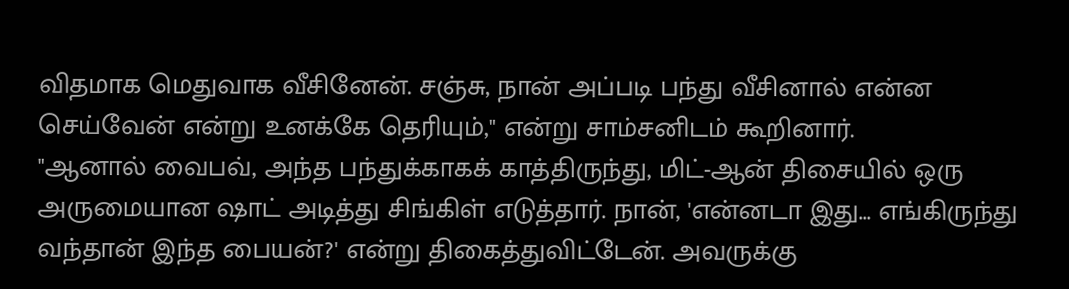விதமாக மெதுவாக வீசினேன். சஞ்சு, நான் அப்படி பந்து வீசினால் என்ன செய்வேன் என்று உனக்கே தெரியும்," என்று சாம்சனிடம் கூறினார்.
"ஆனால் வைபவ், அந்த பந்துக்காகக் காத்திருந்து, மிட்-ஆன் திசையில் ஒரு அருமையான ஷாட் அடித்து சிங்கிள் எடுத்தார். நான், 'என்னடா இது... எங்கிருந்து வந்தான் இந்த பையன்?' என்று திகைத்துவிட்டேன். அவருக்கு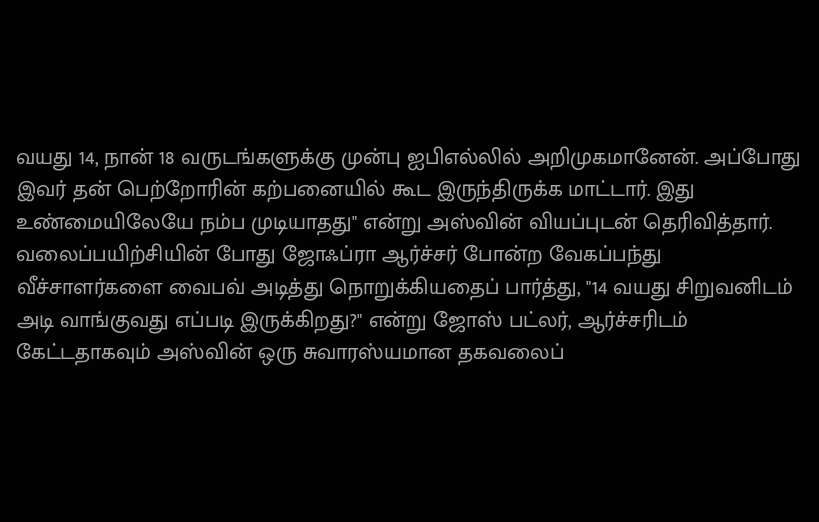வயது 14, நான் 18 வருடங்களுக்கு முன்பு ஐபிஎல்லில் அறிமுகமானேன். அப்போது இவர் தன் பெற்றோரின் கற்பனையில் கூட இருந்திருக்க மாட்டார். இது உண்மையிலேயே நம்ப முடியாதது" என்று அஸ்வின் வியப்புடன் தெரிவித்தார்.
வலைப்பயிற்சியின் போது ஜோஃப்ரா ஆர்ச்சர் போன்ற வேகப்பந்து வீச்சாளர்களை வைபவ் அடித்து நொறுக்கியதைப் பார்த்து, "14 வயது சிறுவனிடம் அடி வாங்குவது எப்படி இருக்கிறது?" என்று ஜோஸ் பட்லர், ஆர்ச்சரிடம் கேட்டதாகவும் அஸ்வின் ஒரு சுவாரஸ்யமான தகவலைப்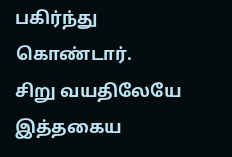பகிர்ந்து கொண்டார்.
சிறு வயதிலேயே இத்தகைய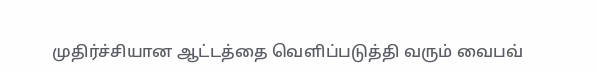முதிர்ச்சியான ஆட்டத்தை வெளிப்படுத்தி வரும் வைபவ்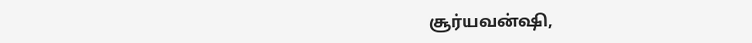சூர்யவன்ஷி,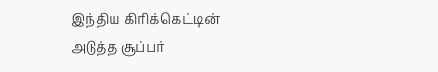இந்திய கிரிக்கெட்டின் அடுத்த சூப்பர்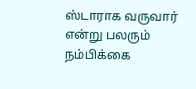ஸ்டாராக வருவார் என்று பலரும் நம்பிக்கை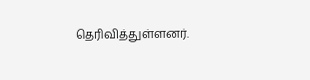தெரிவித்துள்ளனர்.